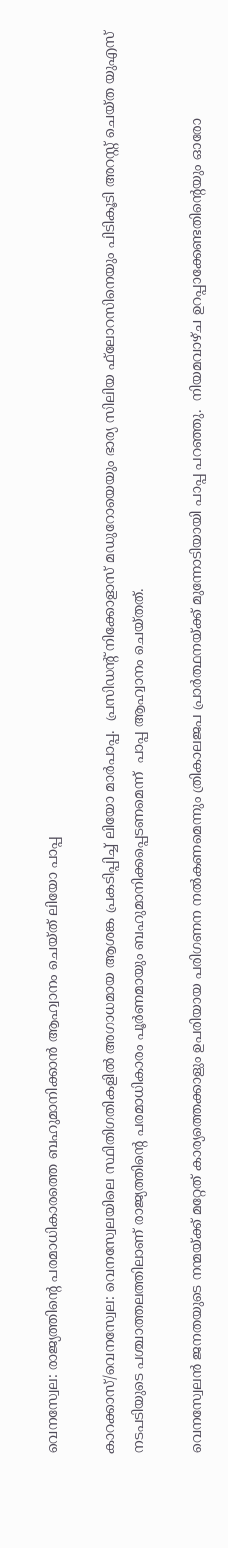വെനസ്വേല: രാജ്യത്തിന്റെ പരമാധികാരത്തെ ബഹുമാനിക്കാന്‍ ആഹ്വാനം ചെയ്ത് ലിയോ പാപ്പ

കാറക്കാസ്/വെനസ്വേല: വെനസ്വേലയിലെ സ്ഥിതിഗതികളില്‍ അഗാധമായ ആശങ്ക പ്രകടിപ്പിച്ച് ലിയോ മാര്‍പാപ്പ.  പ്രസിഡന്റ് നിക്കോളാസ് മഡുറോയെയും ഭാര്യ സിലിയ ഫ്‌ലോറസിനെയും പിടികൂടി അറസ്റ്റ് ചെയ്ത യുഎസ് നടപടിയുടെ പശ്ചാത്തലത്തിലാണ് രാജ്യത്തിന്റെ പരമാധികാരം പൂര്‍ണമായും ബഹുമാനിക്കപ്പെടണമെന്ന്  പാപ്പ ആഹ്വാനം ചെയ്തത്.

വെനസ്വേലന്‍ ജനതയുടെ നന്മയ്ക്ക് മറ്റേത് കാര്യത്തെക്കാളും ഉപരിയായ പരിഗണന നല്‍കണമെന്നും ത്രികാലജപ പ്രാര്‍ത്ഥനയ്ക്ക് മുന്നോടിയായി പാപ്പ പറഞ്ഞു.  നിയമവാഴ്ച ഉറപ്പാക്കേണ്ടതിന്റെയും ഓരോ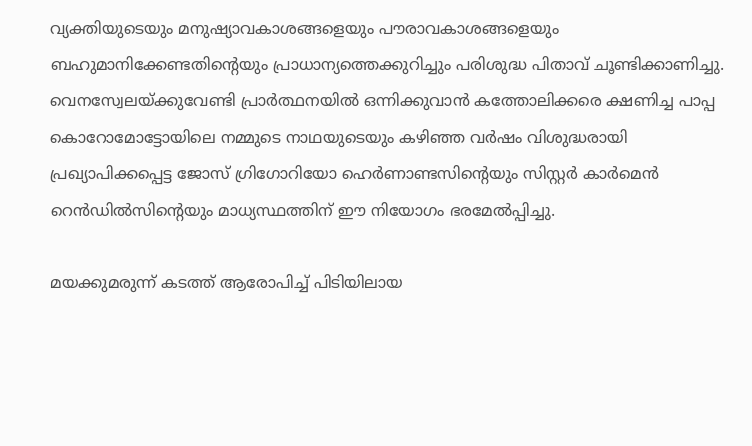വ്യക്തിയുടെയും മനുഷ്യാവകാശങ്ങളെയും പൗരാവകാശങ്ങളെയും ബഹുമാനിക്കേണ്ടതിന്റെയും പ്രാധാന്യത്തെക്കുറിച്ചും പരിശുദ്ധ പിതാവ് ചൂണ്ടിക്കാണിച്ചു. വെനസ്വേലയ്ക്കുവേണ്ടി പ്രാര്‍ത്ഥനയില്‍ ഒന്നിക്കുവാന്‍ കത്തോലിക്കരെ ക്ഷണിച്ച പാപ്പ കൊറോമോട്ടോയിലെ നമ്മുടെ നാഥയുടെയും കഴിഞ്ഞ വര്‍ഷം വിശുദ്ധരായി പ്രഖ്യാപിക്കപ്പെട്ട ജോസ് ഗ്രിഗോറിയോ ഹെര്‍ണാണ്ടസിന്റെയും സിസ്റ്റര്‍ കാര്‍മെന്‍ റെന്‍ഡില്‍സിന്റെയും മാധ്യസ്ഥത്തിന് ഈ നിയോഗം ഭരമേല്‍പ്പിച്ചു.

മയക്കുമരുന്ന് കടത്ത് ആരോപിച്ച് പിടിയിലായ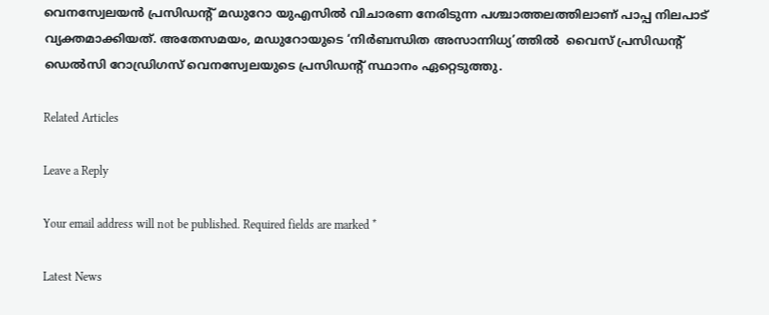വെനസ്വേലയന്‍ പ്രസിഡന്റ് മഡുറോ യുഎസില്‍ വിചാരണ നേരിടുന്ന പശ്ചാത്തലത്തിലാണ് പാപ്പ നിലപാട് വ്യക്തമാക്കിയത്. അതേസമയം, മഡുറോയുടെ ‘നിര്‍ബന്ധിത അസാന്നിധ്യ’ത്തില്‍  വൈസ് പ്രസിഡന്റ് ഡെല്‍സി റോഡ്രിഗസ് വെനസ്വേലയുടെ പ്രസിഡന്റ് സ്ഥാനം ഏറ്റെടുത്തു.

Related Articles

Leave a Reply

Your email address will not be published. Required fields are marked *

Latest News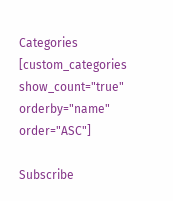Categories
[custom_categories show_count="true" orderby="name" order="ASC"]

Subscribe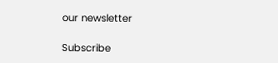our newsletter

Subscribe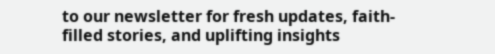to our newsletter for fresh updates, faith-filled stories, and uplifting insights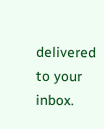delivered to your inbox.